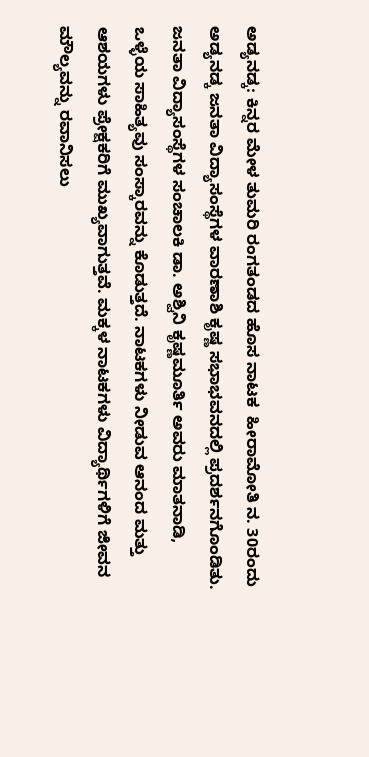ಅಡ್ಯನಡ್ಕ: ಕಿನ್ನರ ಮೇಳ ತುಮರಿ ರಂಗತಂಡದ ಹೊಸ ನಾಟಕ  ಹೀರಾಮೋತಿ ನ. 30ರಂದು ಅಡ್ಯನಡ್ಕ ಜನತಾ ವಿದ್ಯಾಸಂಸ್ಥೆಗಳ ವಾರಣಾಶಿ ಕೃಷ್ಣ ಸಭಾಭವನದಲ್ಲಿ ಪ್ರದರ್ಶನಗೊಂಡಿತು. ಜನತಾ ವಿದ್ಯಾಸಂಸ್ಥೆಗಳ ಸಂಚಾಲಕಿ ಡಾ. ಅಶ್ವಿನಿ ಕೃಷ್ಣಮೂರ್ತಿ ಅವರು ಮಾತನಾಡಿ, ಒಳ್ಳೆಯ ಸಾಹಿತ್ಯವು ಸಂಸ್ಕಾರವನ್ನು ಕೊಡುತ್ತದೆ. ನಾಟಕಗಳು ನೀಡುವ ಆನಂದ ಮತ್ತು ಆಶಯಗಳು ಪ್ರೇಕ್ಷಕರಿಗೆ ಮುಖ್ಯವಾಗುತ್ತವೆ. ಮಕ್ಕಳ ನಾಟಕಗಳು ವಿದ್ಯಾರ್ಥಿಗಳಿಗೆ ಜೀವನ ಮೌಲ್ಯವನ್ನು ರವಾನಿಸಲು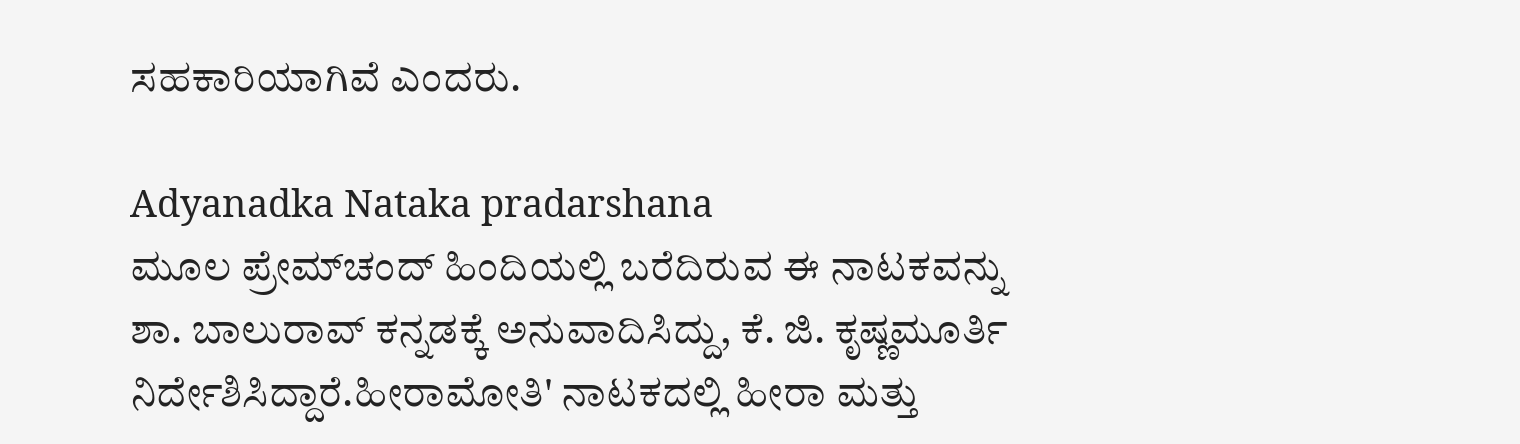ಸಹಕಾರಿಯಾಗಿವೆ ಎಂದರು.

Adyanadka Nataka pradarshana
ಮೂಲ ಪ್ರೇಮ್‌ಚಂದ್ ಹಿಂದಿಯಲ್ಲಿ ಬರೆದಿರುವ ಈ ನಾಟಕವನ್ನು ಶಾ. ಬಾಲುರಾವ್ ಕನ್ನಡಕ್ಕೆ ಅನುವಾದಿಸಿದ್ದು, ಕೆ. ಜಿ. ಕೃಷ್ಣಮೂರ್ತಿ ನಿರ್ದೇಶಿಸಿದ್ದಾರೆ.ಹೀರಾಮೋತಿ' ನಾಟಕದಲ್ಲಿ ಹೀರಾ ಮತ್ತು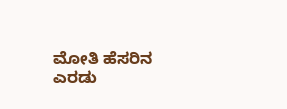ಮೋತಿ ಹೆಸರಿನ ಎರಡು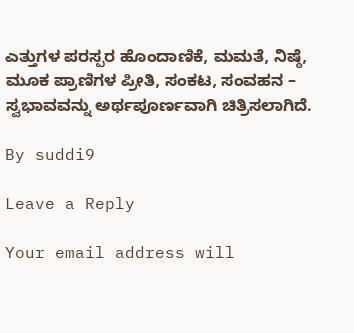ಎತ್ತುಗಳ ಪರಸ್ಪರ ಹೊಂದಾಣಿಕೆ, ಮಮತೆ, ನಿಷ್ಠೆ, ಮೂಕ ಪ್ರಾಣಿಗಳ ಪ್ರೀತಿ, ಸಂಕಟ, ಸಂವಹನ – ಸ್ವಭಾವವನ್ನು ಅರ್ಥಪೂರ್ಣವಾಗಿ ಚಿತ್ರಿಸಲಾಗಿದೆ.

By suddi9

Leave a Reply

Your email address will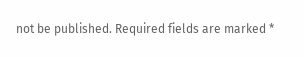not be published. Required fields are marked *